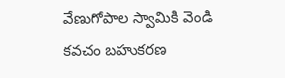వేణుగోపాల స్వామికి వెండి కవచం బహుకరణ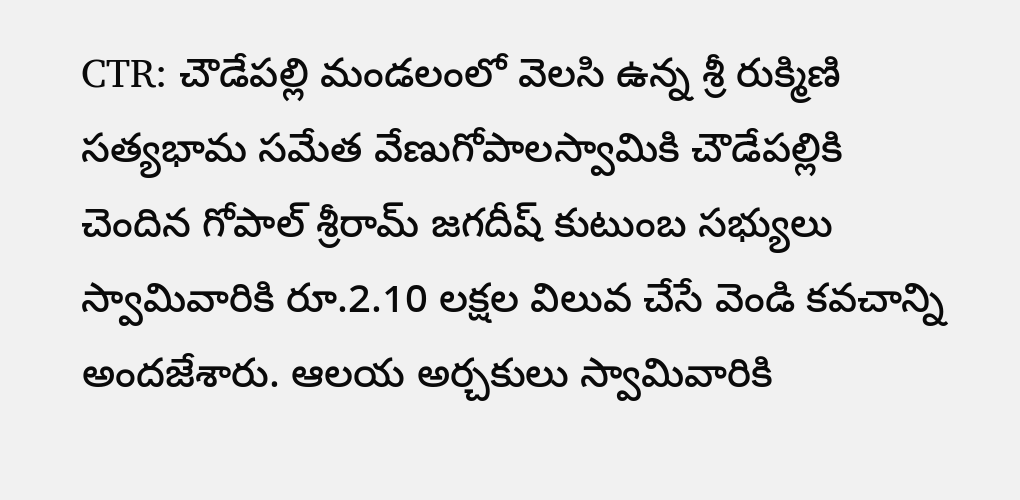CTR: చౌడేపల్లి మండలంలో వెలసి ఉన్న శ్రీ రుక్మిణి సత్యభామ సమేత వేణుగోపాలస్వామికి చౌడేపల్లికి చెందిన గోపాల్ శ్రీరామ్ జగదీష్ కుటుంబ సభ్యులు స్వామివారికి రూ.2.10 లక్షల విలువ చేసే వెండి కవచాన్ని అందజేశారు. ఆలయ అర్చకులు స్వామివారికి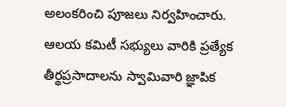అలంకరించి పూజలు నిర్వహించారు. ఆలయ కమిటీ సభ్యులు వారికి ప్రత్యేక తీర్థప్రసాదాలను స్వామివారి జ్ఞాపిక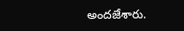అందజేశారు.